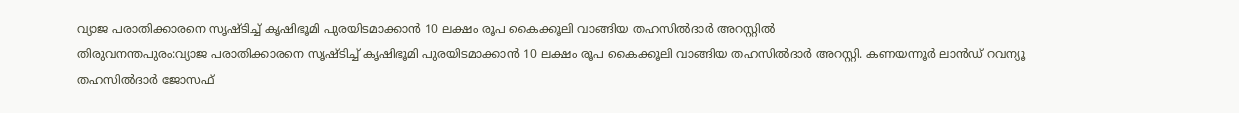വ്യാജ പരാതിക്കാരനെ സൃഷ്ടിച്ച് കൃഷിഭൂമി പുരയിടമാക്കാൻ 10 ലക്ഷം രൂപ കൈക്കൂലി വാങ്ങിയ തഹസിൽദാർ അറസ്റ്റിൽ
തിരുവനന്തപുരം:വ്യാജ പരാതിക്കാരനെ സൃഷ്ടിച്ച് കൃഷിഭൂമി പുരയിടമാക്കാൻ 10 ലക്ഷം രൂപ കൈക്കൂലി വാങ്ങിയ തഹസിൽദാർ അറസ്റ്റി. കണയന്നൂർ ലാൻഡ് റവന്യൂ തഹസിൽദാർ ജോസഫ്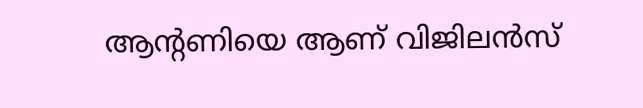ആന്റണിയെ ആണ് വിജിലൻസ്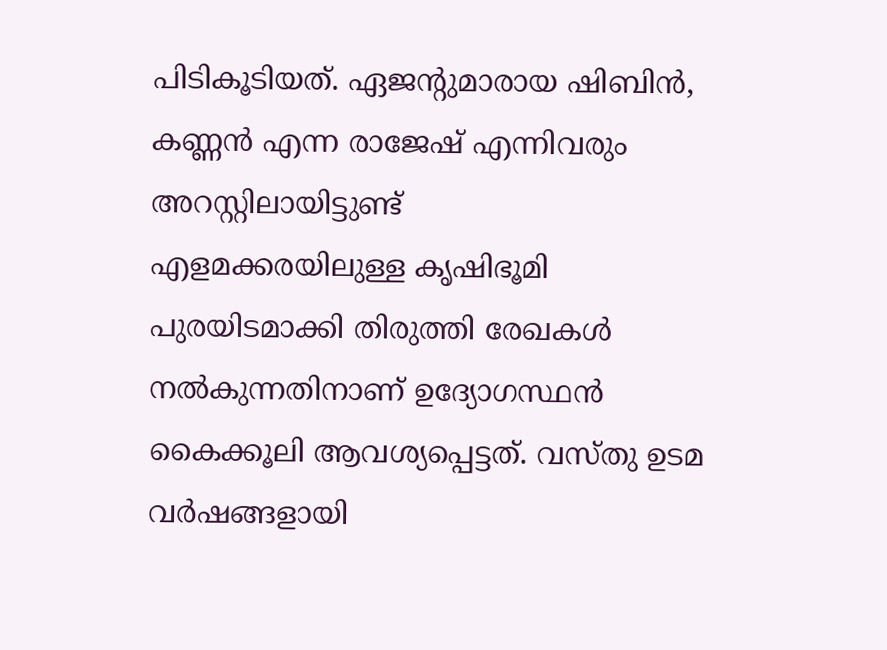പിടികൂടിയത്. ഏജന്റുമാരായ ഷിബിൻ, കണ്ണൻ എന്ന രാജേഷ് എന്നിവരും അറസ്റ്റിലായിട്ടുണ്ട്
എളമക്കരയിലുള്ള കൃഷിഭൂമി പുരയിടമാക്കി തിരുത്തി രേഖകൾ നൽകുന്നതിനാണ് ഉദ്യോഗസ്ഥൻ കൈക്കൂലി ആവശ്യപ്പെട്ടത്. വസ്തു ഉടമ വർഷങ്ങളായി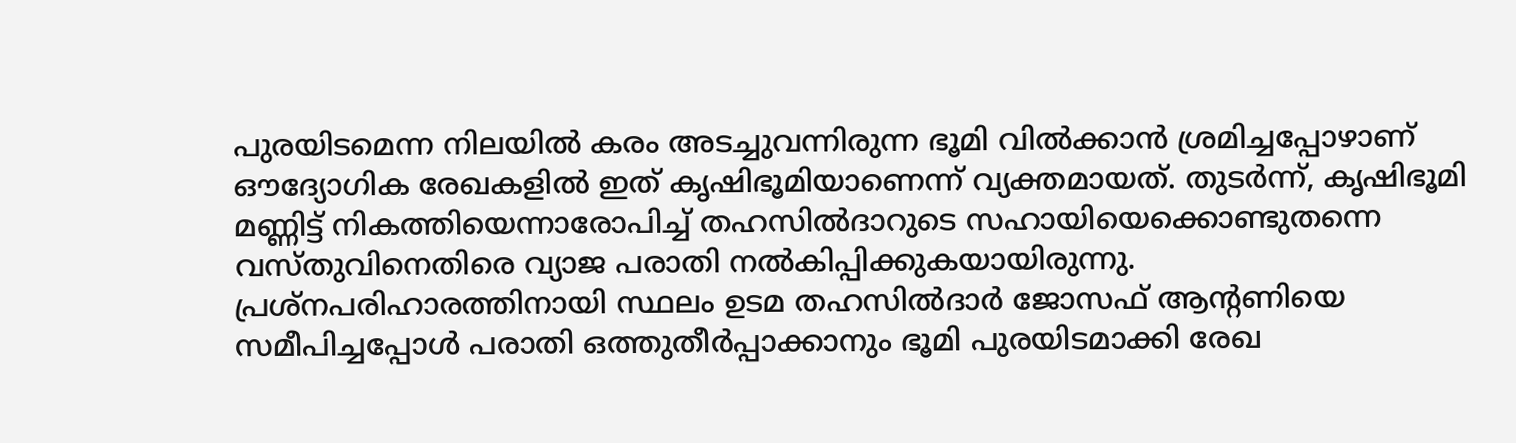പുരയിടമെന്ന നിലയിൽ കരം അടച്ചുവന്നിരുന്ന ഭൂമി വിൽക്കാൻ ശ്രമിച്ചപ്പോഴാണ് ഔദ്യോഗിക രേഖകളിൽ ഇത് കൃഷിഭൂമിയാണെന്ന് വ്യക്തമായത്. തുടർന്ന്, കൃഷിഭൂമി മണ്ണിട്ട് നികത്തിയെന്നാരോപിച്ച് തഹസിൽദാറുടെ സഹായിയെക്കൊണ്ടുതന്നെ വസ്തുവിനെതിരെ വ്യാജ പരാതി നൽകിപ്പിക്കുകയായിരുന്നു.
പ്രശ്നപരിഹാരത്തിനായി സ്ഥലം ഉടമ തഹസിൽദാർ ജോസഫ് ആന്റണിയെ സമീപിച്ചപ്പോൾ പരാതി ഒത്തുതീർപ്പാക്കാനും ഭൂമി പുരയിടമാക്കി രേഖ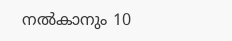നൽകാനും 10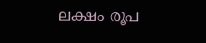ലക്ഷം രൂപ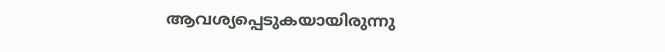ആവശ്യപ്പെടുകയായിരുന്നു